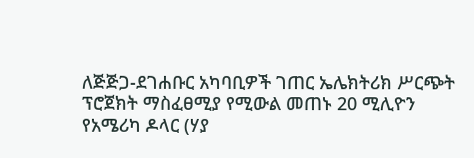ለጅጅጋ-ደገሐቡር አካባቢዎች ገጠር ኤሌክትሪክ ሥርጭት ፕሮጀክት ማስፈፀሚያ የሚውል መጠኑ 20 ሚሊዮን የአሜሪካ ዶላር (ሃያ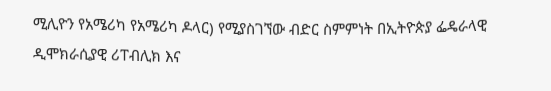ሚሊዮን የአሜሪካ የአሜሪካ ዶላር) የሚያስገኘው ብድር ስምምነት በኢትዮጵያ ፌዴራላዊ ዲሞክራሲያዊ ሪፐብሊክ እና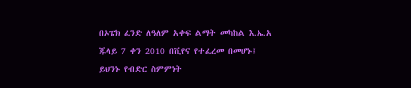በኦፔክ ፈንድ ለዓለም አቀፍ ልማት መካከል እ.ኤ.አ ጁላይ 7 ቀን 2010 በቪየና የተፈረመ በመሆኑ፤
ይህንኑ የብድር ስምምነት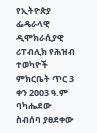የኢትዮጵያ ፌዴራላዊ ዲሞክራሲያዊ ሪፐብሊክ የሕዝብ ተወካዮች ምክርቤት ጥር 3 ቀን 2003 ዓ.ም ባካሔደው ስብሰባ ያፀደቀው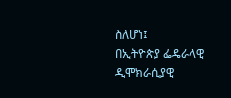ስለሆነ፤
በኢትዮጵያ ፌዴራላዊ ዲሞክራሲያዊ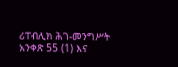ሪፐብሊክ ሕገ-መንግሥት አንቀጽ 55 (1) እና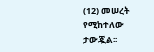(12) መሠረት የሚከተለው ታውጇል፡፡